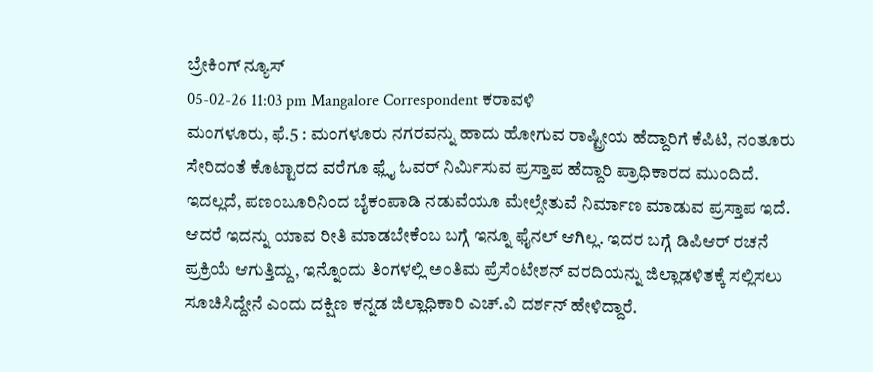ಬ್ರೇಕಿಂಗ್ ನ್ಯೂಸ್
05-02-26 11:03 pm Mangalore Correspondent ಕರಾವಳಿ
ಮಂಗಳೂರು, ಫೆ.5 : ಮಂಗಳೂರು ನಗರವನ್ನು ಹಾದು ಹೋಗುವ ರಾಷ್ಟ್ರೀಯ ಹೆದ್ದಾರಿಗೆ ಕೆಪಿಟಿ, ನಂತೂರು ಸೇರಿದಂತೆ ಕೊಟ್ಟಾರದ ವರೆಗೂ ಫ್ಲೈ ಓವರ್ ನಿರ್ಮಿಸುವ ಪ್ರಸ್ತಾಪ ಹೆದ್ದಾರಿ ಪ್ರಾಧಿಕಾರದ ಮುಂದಿದೆ. ಇದಲ್ಲದೆ, ಪಣಂಬೂರಿನಿಂದ ಬೈಕಂಪಾಡಿ ನಡುವೆಯೂ ಮೇಲ್ಸೇತುವೆ ನಿರ್ಮಾಣ ಮಾಡುವ ಪ್ರಸ್ತಾಪ ಇದೆ. ಆದರೆ ಇದನ್ನು ಯಾವ ರೀತಿ ಮಾಡಬೇಕೆಂಬ ಬಗ್ಗೆ ಇನ್ನೂ ಫೈನಲ್ ಆಗಿಲ್ಲ. ಇದರ ಬಗ್ಗೆ ಡಿಪಿಆರ್ ರಚನೆ ಪ್ರಕ್ರಿಯೆ ಆಗುತ್ತಿದ್ದು, ಇನ್ನೊಂದು ತಿಂಗಳಲ್ಲಿ ಅಂತಿಮ ಪ್ರೆಸೆಂಟೇಶನ್ ವರದಿಯನ್ನು ಜಿಲ್ಲಾಡಳಿತಕ್ಕೆ ಸಲ್ಲಿಸಲು ಸೂಚಿಸಿದ್ದೇನೆ ಎಂದು ದಕ್ಷಿಣ ಕನ್ನಡ ಜಿಲ್ಲಾಧಿಕಾರಿ ಎಚ್.ವಿ ದರ್ಶನ್ ಹೇಳಿದ್ದಾರೆ.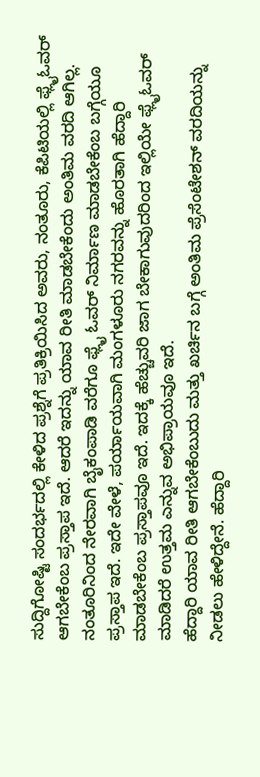ಸುದ್ದಿಗೋಷ್ಟಿ ಸಂದರ್ಭದಲ್ಲಿ ಕೇಳಿದ ಪ್ರಶ್ನೆಗೆ ಪ್ರತಿಕ್ರಿಯಿಸಿದ ಅವರು, ನಂತೂರು, ಕೆಪಿಟಿಯಲ್ಲಿ ಫ್ಲೈಓವರ್ ಆಗಬೇಕೆಂಬ ಪ್ರಸ್ತಾಪ ಇದೆ. ಆದರೆ ಇದನ್ನು ಯಾವ ರೀತಿ ಮಾಡಬೇಕೆಂದು ಅಂತಿಮ ವರದಿ ಆಗಿಲ್ಲ. ನಂತೂರಿನಿಂದ ನೇರವಾಗಿ ಬೈಕಂಪಾಡಿ ವರೆಗೂ ಫ್ಲೈ ಓವರ್ ನಿರ್ಮಾಣ ಮಾಡಬೇಕೆಂಬ ಬಗ್ಗೆಯೂ ಪ್ರಸ್ತಾಪ ಇದೆ. ಇದೇ ವೇಳೆ, ಪರ್ಯಾಯವಾಗಿ ಮಂಗಳೂರು ನಗರವನ್ನು ಹೊರತಾಗಿ ಹೆದ್ದಾರಿ ಮಾಡಬೇಕೆಂಬ ಪ್ರಸ್ತಾಪವೂ ಇದೆ. ಇದಕ್ಕೆ ಹೆಚ್ಚುವರಿ ಜಾಗ ಬೇಕಾಗುವುದರಿಂದ ಇಲ್ಲಿಯೇ ಫ್ಲೈಓವರ್ ಮಾಡಿದರೆ ಉತ್ತಮ ಎನ್ನುವ ಅಭಿಪ್ರಾಯವೂ ಇದೆ.
ಹೆದ್ದಾರಿ ಯಾವ ರೀತಿ ಆಗಬೇಕೆಂಬುದು ಮತ್ತು ಖರ್ಚಿನ ಬಗ್ಗೆ ಅಂತಿಮ ಪ್ರೆಸೆಂಟೇಶನ್ ವರದಿಯನ್ನು ನೀಡಲು ಹೇಳಿದ್ದೇನೆ. ಹೆದ್ದಾರಿ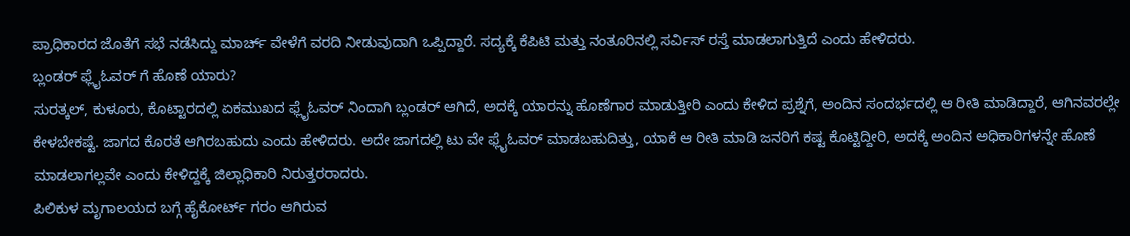ಪ್ರಾಧಿಕಾರದ ಜೊತೆಗೆ ಸಭೆ ನಡೆಸಿದ್ದು ಮಾರ್ಚ್ ವೇಳೆಗೆ ವರದಿ ನೀಡುವುದಾಗಿ ಒಪ್ಪಿದ್ದಾರೆ. ಸದ್ಯಕ್ಕೆ ಕೆಪಿಟಿ ಮತ್ತು ನಂತೂರಿನಲ್ಲಿ ಸರ್ವಿಸ್ ರಸ್ತೆ ಮಾಡಲಾಗುತ್ತಿದೆ ಎಂದು ಹೇಳಿದರು.
ಬ್ಲಂಡರ್ ಫ್ಲೈಓವರ್ ಗೆ ಹೊಣೆ ಯಾರು?
ಸುರತ್ಕಲ್, ಕುಳೂರು, ಕೊಟ್ಟಾರದಲ್ಲಿ ಏಕಮುಖದ ಫ್ಲೈಓವರ್ ನಿಂದಾಗಿ ಬ್ಲಂಡರ್ ಆಗಿದೆ, ಅದಕ್ಕೆ ಯಾರನ್ನು ಹೊಣೆಗಾರ ಮಾಡುತ್ತೀರಿ ಎಂದು ಕೇಳಿದ ಪ್ರಶ್ನೆಗೆ, ಅಂದಿನ ಸಂದರ್ಭದಲ್ಲಿ ಆ ರೀತಿ ಮಾಡಿದ್ದಾರೆ, ಆಗಿನವರಲ್ಲೇ ಕೇಳಬೇಕಷ್ಟೆ. ಜಾಗದ ಕೊರತೆ ಆಗಿರಬಹುದು ಎಂದು ಹೇಳಿದರು. ಅದೇ ಜಾಗದಲ್ಲಿ ಟು ವೇ ಫ್ಲೈಓವರ್ ಮಾಡಬಹುದಿತ್ತು, ಯಾಕೆ ಆ ರೀತಿ ಮಾಡಿ ಜನರಿಗೆ ಕಷ್ಟ ಕೊಟ್ಟಿದ್ದೀರಿ, ಅದಕ್ಕೆ ಅಂದಿನ ಅಧಿಕಾರಿಗಳನ್ನೇ ಹೊಣೆ ಮಾಡಲಾಗಲ್ಲವೇ ಎಂದು ಕೇಳಿದ್ದಕ್ಕೆ ಜಿಲ್ಲಾಧಿಕಾರಿ ನಿರುತ್ತರರಾದರು.
ಪಿಲಿಕುಳ ಮೃಗಾಲಯದ ಬಗ್ಗೆ ಹೈಕೋರ್ಟ್ ಗರಂ ಆಗಿರುವ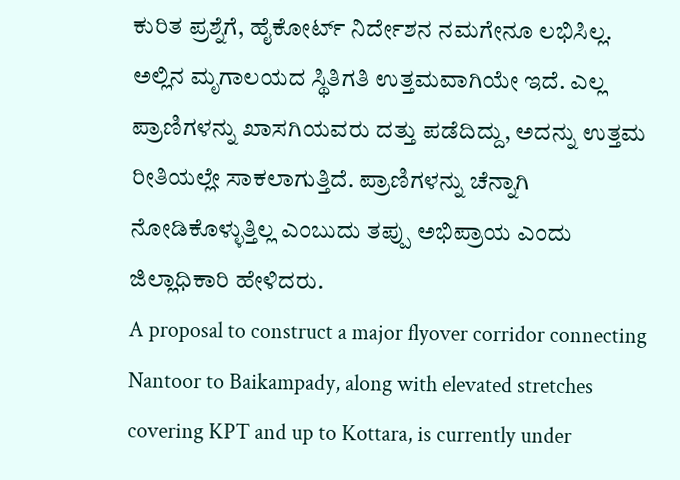ಕುರಿತ ಪ್ರಶ್ನೆಗೆ, ಹೈಕೋರ್ಟ್ ನಿರ್ದೇಶನ ನಮಗೇನೂ ಲಭಿಸಿಲ್ಲ. ಅಲ್ಲಿನ ಮೃಗಾಲಯದ ಸ್ಥಿತಿಗತಿ ಉತ್ತಮವಾಗಿಯೇ ಇದೆ. ಎಲ್ಲ ಪ್ರಾಣಿಗಳನ್ನು ಖಾಸಗಿಯವರು ದತ್ತು ಪಡೆದಿದ್ದು, ಅದನ್ನು ಉತ್ತಮ ರೀತಿಯಲ್ಲೇ ಸಾಕಲಾಗುತ್ತಿದೆ. ಪ್ರಾಣಿಗಳನ್ನು ಚೆನ್ನಾಗಿ ನೋಡಿಕೊಳ್ಳುತ್ತಿಲ್ಲ ಎಂಬುದು ತಪ್ಪು ಅಭಿಪ್ರಾಯ ಎಂದು ಜಿಲ್ಲಾಧಿಕಾರಿ ಹೇಳಿದರು.
A proposal to construct a major flyover corridor connecting Nantoor to Baikampady, along with elevated stretches covering KPT and up to Kottara, is currently under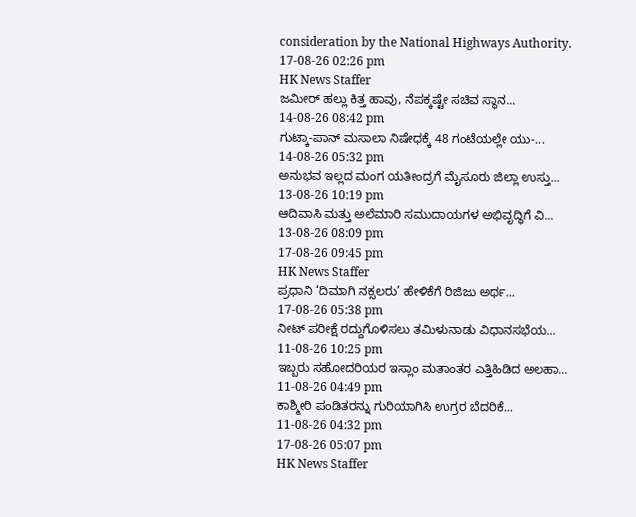consideration by the National Highways Authority.
17-08-26 02:26 pm
HK News Staffer
ಜಮೀರ್ ಹಲ್ಲು ಕಿತ್ತ ಹಾವು, ನೆಪಕ್ಕಷ್ಟೇ ಸಚಿವ ಸ್ಥಾನ...
14-08-26 08:42 pm
ಗುಟ್ಕಾ-ಪಾನ್ ಮಸಾಲಾ ನಿಷೇಧಕ್ಕೆ 48 ಗಂಟೆಯಲ್ಲೇ ಯು-...
14-08-26 05:32 pm
ಅನುಭವ ಇಲ್ಲದ ಮಂಗ ಯತೀಂದ್ರಗೆ ಮೈಸೂರು ಜಿಲ್ಲಾ ಉಸ್ತು...
13-08-26 10:19 pm
ಆದಿವಾಸಿ ಮತ್ತು ಅಲೆಮಾರಿ ಸಮುದಾಯಗಳ ಅಭಿವೃದ್ಧಿಗೆ ವಿ...
13-08-26 08:09 pm
17-08-26 09:45 pm
HK News Staffer
ಪ್ರಧಾನಿ ‘ದಿಮಾಗಿ ನಕ್ಸಲರು’ ಹೇಳಿಕೆಗೆ ರಿಜಿಜು ಅರ್ಥ...
17-08-26 05:38 pm
ನೀಟ್ ಪರೀಕ್ಷೆ ರದ್ದುಗೊಳಿಸಲು ತಮಿಳುನಾಡು ವಿಧಾನಸಭೆಯ...
11-08-26 10:25 pm
ಇಬ್ಬರು ಸಹೋದರಿಯರ ಇಸ್ಲಾಂ ಮತಾಂತರ ಎತ್ತಿಹಿಡಿದ ಅಲಹಾ...
11-08-26 04:49 pm
ಕಾಶ್ಮೀರಿ ಪಂಡಿತರನ್ನು ಗುರಿಯಾಗಿಸಿ ಉಗ್ರರ ಬೆದರಿಕೆ...
11-08-26 04:32 pm
17-08-26 05:07 pm
HK News Staffer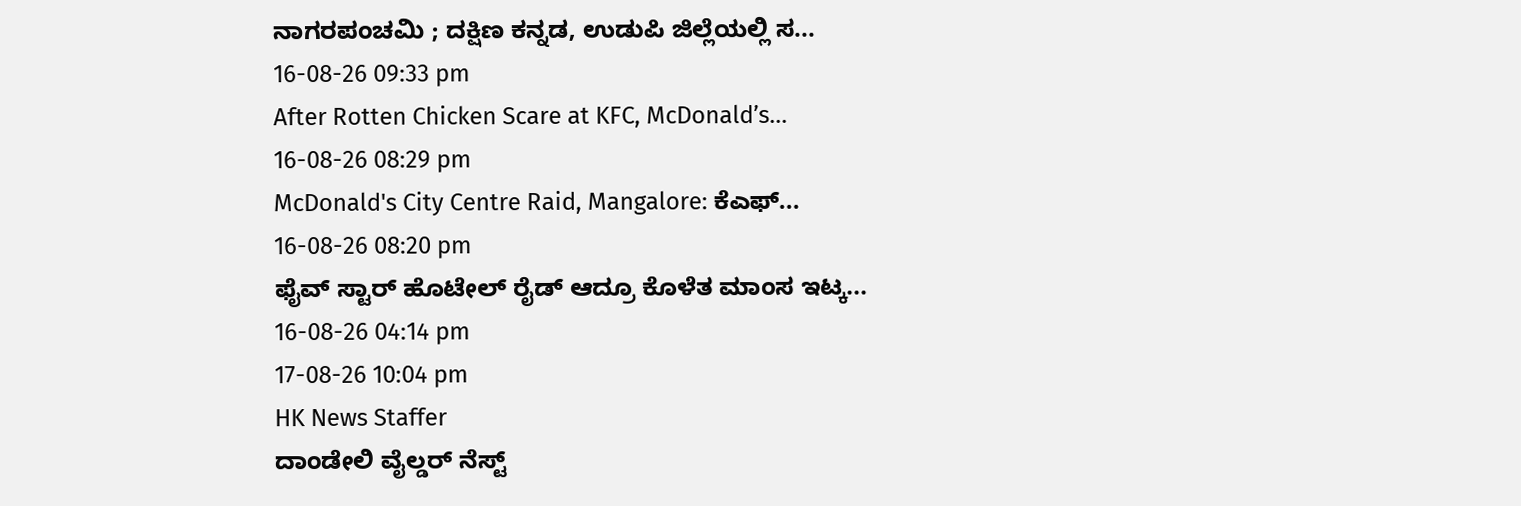ನಾಗರಪಂಚಮಿ ; ದಕ್ಷಿಣ ಕನ್ನಡ, ಉಡುಪಿ ಜಿಲ್ಲೆಯಲ್ಲಿ ಸ...
16-08-26 09:33 pm
After Rotten Chicken Scare at KFC, McDonald’s...
16-08-26 08:29 pm
McDonald's City Centre Raid, Mangalore: ಕೆಎಫ್...
16-08-26 08:20 pm
ಫೈವ್ ಸ್ಟಾರ್ ಹೊಟೇಲ್ ರೈಡ್ ಆದ್ರೂ ಕೊಳೆತ ಮಾಂಸ ಇಟ್ಕ...
16-08-26 04:14 pm
17-08-26 10:04 pm
HK News Staffer
ದಾಂಡೇಲಿ ವೈಲ್ಡರ್ ನೆಸ್ಟ್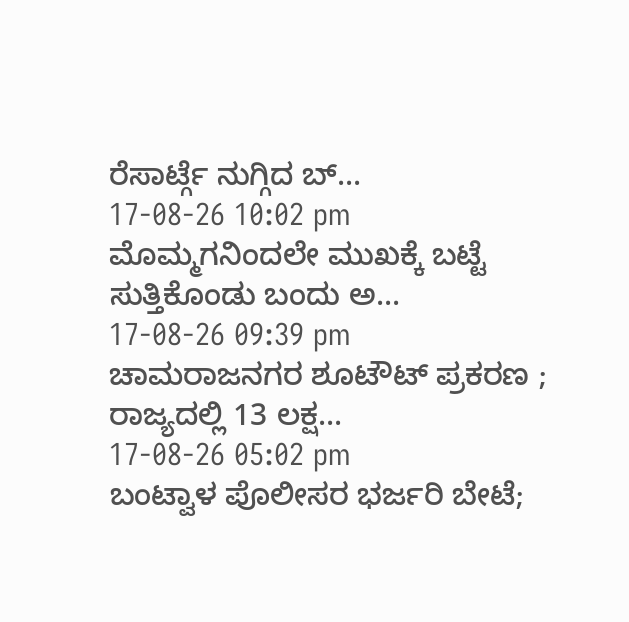ರೆಸಾರ್ಟ್ಗೆ ನುಗ್ಗಿದ ಬ್...
17-08-26 10:02 pm
ಮೊಮ್ಮಗನಿಂದಲೇ ಮುಖಕ್ಕೆ ಬಟ್ಟೆ ಸುತ್ತಿಕೊಂಡು ಬಂದು ಅ...
17-08-26 09:39 pm
ಚಾಮರಾಜನಗರ ಶೂಟೌಟ್ ಪ್ರಕರಣ ; ರಾಜ್ಯದಲ್ಲಿ 13 ಲಕ್ಷ...
17-08-26 05:02 pm
ಬಂಟ್ವಾಳ ಪೊಲೀಸರ ಭರ್ಜರಿ ಬೇಟೆ;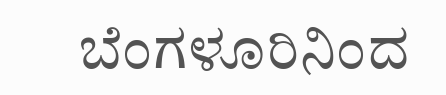ಬೆಂಗಳೂರಿನಿಂದ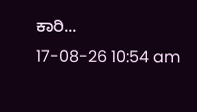ಕಾರಿ...
17-08-26 10:54 am